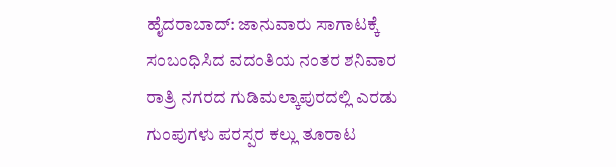ಹೈದರಾಬಾದ್: ಜಾನುವಾರು ಸಾಗಾಟಕ್ಕೆ ಸಂಬಂಧಿಸಿದ ವದಂತಿಯ ನಂತರ ಶನಿವಾರ ರಾತ್ರಿ ನಗರದ ಗುಡಿಮಲ್ಕಾಪುರದಲ್ಲಿ ಎರಡು ಗುಂಪುಗಳು ಪರಸ್ಪರ ಕಲ್ಲು ತೂರಾಟ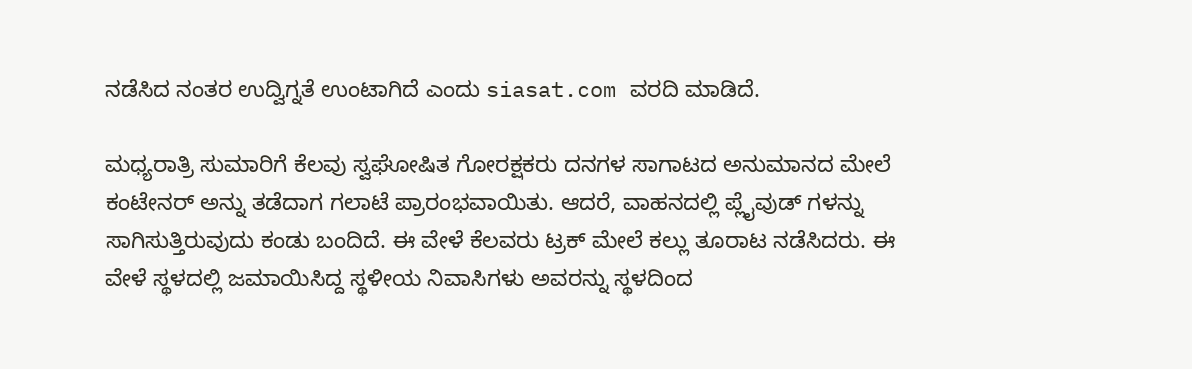ನಡೆಸಿದ ನಂತರ ಉದ್ವಿಗ್ನತೆ ಉಂಟಾಗಿದೆ ಎಂದು siasat.com ವರದಿ ಮಾಡಿದೆ.

ಮಧ್ಯರಾತ್ರಿ ಸುಮಾರಿಗೆ ಕೆಲವು ಸ್ವಘೋಷಿತ ಗೋರಕ್ಷಕರು ದನಗಳ ಸಾಗಾಟದ ಅನುಮಾನದ ಮೇಲೆ ಕಂಟೇನರ್ ಅನ್ನು ತಡೆದಾಗ ಗಲಾಟೆ ಪ್ರಾರಂಭವಾಯಿತು. ಆದರೆ, ವಾಹನದಲ್ಲಿ ಪ್ಲೈವುಡ್ ಗಳನ್ನು ಸಾಗಿಸುತ್ತಿರುವುದು ಕಂಡು ಬಂದಿದೆ. ಈ ವೇಳೆ ಕೆಲವರು ಟ್ರಕ್ ಮೇಲೆ ಕಲ್ಲು ತೂರಾಟ ನಡೆಸಿದರು. ಈ ವೇಳೆ ಸ್ಥಳದಲ್ಲಿ ಜಮಾಯಿಸಿದ್ದ ಸ್ಥಳೀಯ ನಿವಾಸಿಗಳು ಅವರನ್ನು ಸ್ಥಳದಿಂದ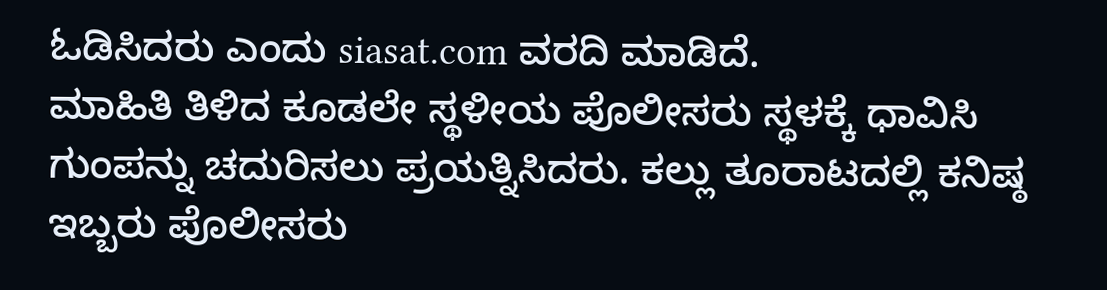ಓಡಿಸಿದರು ಎಂದು siasat.com ವರದಿ ಮಾಡಿದೆ.
ಮಾಹಿತಿ ತಿಳಿದ ಕೂಡಲೇ ಸ್ಥಳೀಯ ಪೊಲೀಸರು ಸ್ಥಳಕ್ಕೆ ಧಾವಿಸಿ ಗುಂಪನ್ನು ಚದುರಿಸಲು ಪ್ರಯತ್ನಿಸಿದರು. ಕಲ್ಲು ತೂರಾಟದಲ್ಲಿ ಕನಿಷ್ಠ ಇಬ್ಬರು ಪೊಲೀಸರು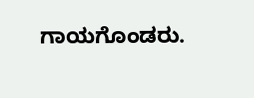ಗಾಯಗೊಂಡರು.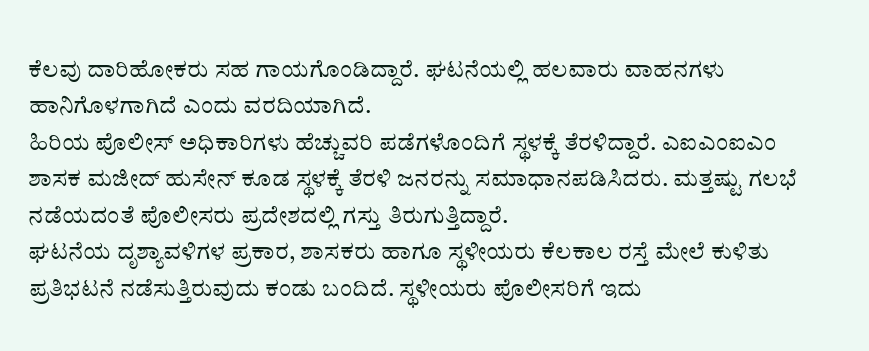ಕೆಲವು ದಾರಿಹೋಕರು ಸಹ ಗಾಯಗೊಂಡಿದ್ದಾರೆ. ಘಟನೆಯಲ್ಲಿ ಹಲವಾರು ವಾಹನಗಳು ಹಾನಿಗೊಳಗಾಗಿದೆ ಎಂದು ವರದಿಯಾಗಿದೆ.
ಹಿರಿಯ ಪೊಲೀಸ್ ಅಧಿಕಾರಿಗಳು ಹೆಚ್ಚುವರಿ ಪಡೆಗಳೊಂದಿಗೆ ಸ್ಥಳಕ್ಕೆ ತೆರಳಿದ್ದಾರೆ. ಎಐಎಂಐಎಂ ಶಾಸಕ ಮಜೀದ್ ಹುಸೇನ್ ಕೂಡ ಸ್ಥಳಕ್ಕೆ ತೆರಳಿ ಜನರನ್ನು ಸಮಾಧಾನಪಡಿಸಿದರು. ಮತ್ತಷ್ಟು ಗಲಭೆ ನಡೆಯದಂತೆ ಪೊಲೀಸರು ಪ್ರದೇಶದಲ್ಲಿ ಗಸ್ತು ತಿರುಗುತ್ತಿದ್ದಾರೆ.
ಘಟನೆಯ ದೃಶ್ಯಾವಳಿಗಳ ಪ್ರಕಾರ, ಶಾಸಕರು ಹಾಗೂ ಸ್ಥಳೀಯರು ಕೆಲಕಾಲ ರಸ್ತೆ ಮೇಲೆ ಕುಳಿತು ಪ್ರತಿಭಟನೆ ನಡೆಸುತ್ತಿರುವುದು ಕಂಡು ಬಂದಿದೆ. ಸ್ಥಳೀಯರು ಪೊಲೀಸರಿಗೆ ಇದು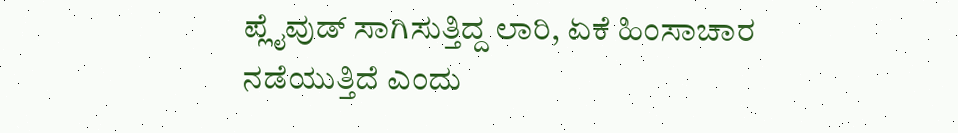ಪ್ಲೈವುಡ್ ಸಾಗಿಸುತ್ತಿದ್ದ ಲಾರಿ, ಏಕೆ ಹಿಂಸಾಚಾರ ನಡೆಯುತ್ತಿದೆ ಎಂದು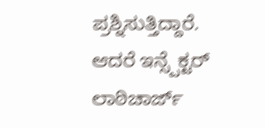ಪ್ರಶ್ನಿಸುತ್ತಿದ್ದಾರೆ. ಆದರೆ ಇನ್ಸ್ಪೆಕ್ಟರ್ ಲಾಠಿಚಾರ್ಜ್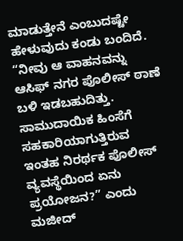ಮಾಡುತ್ತೇನೆ ಎಂಬುದಷ್ಟೇ ಹೇಳುವುದು ಕಂಡು ಬಂದಿದೆ. “ನೀವು ಆ ವಾಹನವನ್ನು ಆಸಿಫ್ ನಗರ ಪೊಲೀಸ್ ಠಾಣೆ ಬಳಿ ಇಡಬಹುದಿತ್ತು. ಸಾಮುದಾಯಿಕ ಹಿಂಸೆಗೆ ಸಹಕಾರಿಯಾಗುತ್ತಿರುವ ಇಂತಹ ನಿರರ್ಥಕ ಪೊಲೀಸ್ ವ್ಯವಸ್ಥೆಯಿಂದ ಏನು ಪ್ರಯೋಜನ?” ಎಂದು ಮಜೀದ್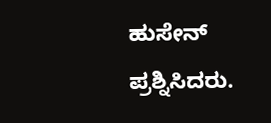ಹುಸೇನ್ ಪ್ರಶ್ನಿಸಿದರು.